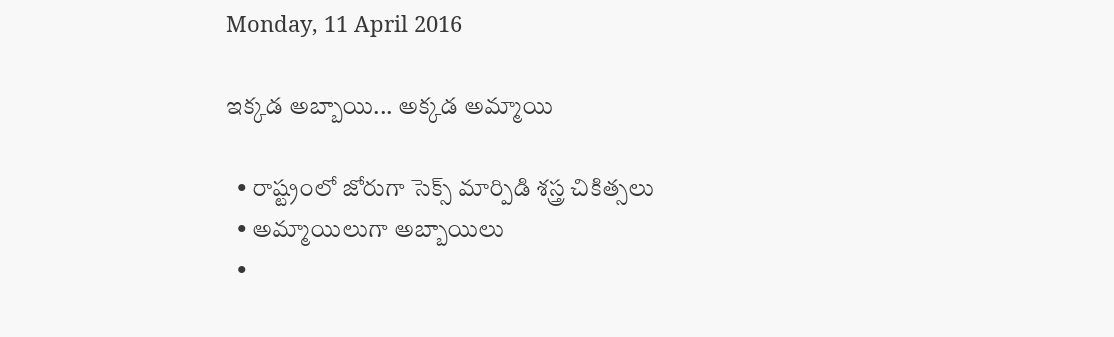Monday, 11 April 2016

ఇక్కడ అబ్బాయి... అక్కడ అమ్మాయి

  • రాష్ట్రంలో జోరుగా సెక్స్ మార్పిడి శస్త్ర చికిత్సలు
  • అమ్మాయిలుగా అబ్బాయిలు
  •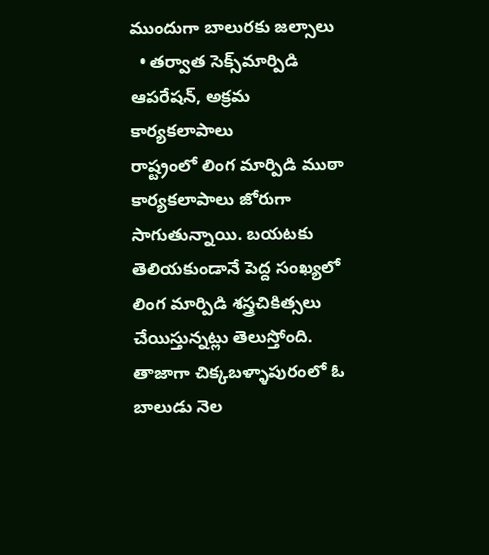ముందుగా బాలురకు జల్సాలు
  • తర్వాత సెక్స్‌మార్పిడి ఆపరేషన్, అక్రమ కార్యకలాపాలు
రాష్ట్రంలో లింగ మార్పిడి ముఠా కార్యకలాపాలు జోరుగా సాగుతున్నాయి. బయటకు తెలియకుండానే పెద్ద సంఖ్యలో లింగ మార్పిడి శస్త్రచికిత్సలు చేయిస్తున్నట్లు తెలుస్తోంది. తాజాగా చిక్కబళ్ళాపురంలో ఓ బాలుడు నెల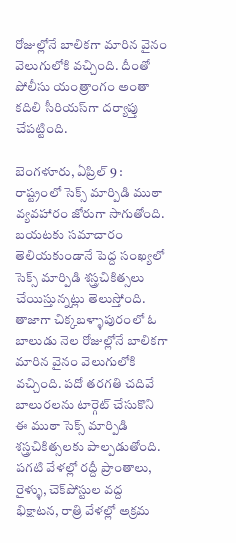రోజుల్లోనే బాలికగా మారిన వైనం వెలుగులోకి వచ్చింది. దీంతో పోలీసు యంత్రాంగం అంతా కదిలి సీరియస్‌గా దర్యాప్తు చేపట్టింది.

బెంగళూరు, ఏప్రిల్‌ 9 : రాష్ట్రంలో సెక్స్‌ మార్పిడి ముఠా వ్యవహారం జోరుగా సాగుతోంది. బయటకు సమాచారం తెలియకుండానే పెద్ద సంఖ్యలో సెక్స్‌ మార్పిడి శస్త్రచికిత్సలు చేయిస్తున్నట్లు తెలుస్తోంది. తాజాగా చిక్కబళ్ళాపురంలో ఓ బాలుడు నెల రోజుల్లోనే బాలికగా మారిన వైనం వెలుగులోకి వచ్చింది. పదో తరగతి చదివే బాలురలను టార్గెట్‌ చేసుకొని ఈ ముఠా సెక్స్‌ మార్పిడి శస్త్రచికిత్సలకు పాల్పడుతోంది. పగటి వేళల్లో రద్దీ ప్రాంతాలు, రైళ్ళు, చెక్‌పోస్టుల వద్ద భిక్షాటన, రాత్రి వేళల్లో అక్రమ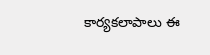కార్యకలాపాలు ఈ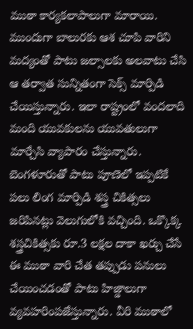ముఠా కార్యకలాపాలుగా మారాయి. ముందుగా బాలురకు ఆశ చూపి వారిని మద్యంతో పాటు జల్సాలకు అలవాటు చేసి ఆ తర్వాత సున్నితంగా సెక్స్‌ మార్పిడి చేయిస్తున్నారు. ఇలా రాష్ట్రంలో వందలాది మంది యువకులను యువతులుగా మార్చేసి వ్యాపారం చేస్తున్నారు. బెంగళూరుతో పాటు పూణెలో ఇప్పటికే పలు లింగ మార్పిడి శస్త్ర చికిత్సలు జరిపినట్లు వెలుగులోకి వచ్చింది. ఒక్కొక్క శస్త్రచికిత్సకు రూ.3 లక్షల దాకా ఖర్చు చేసే ఈ ముఠా వారి చేత తప్పుడు పనులు చేయించడంతో పాటు హిజ్డాలుగా వ్యవహరింపజేస్తున్నారు. వీరి ముఠాలో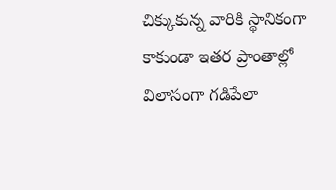చిక్కుకున్న వారికి స్థానికంగా కాకుండా ఇతర ప్రాంతాల్లో విలాసంగా గడిపేలా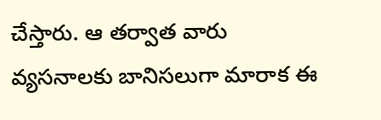చేస్తారు. ఆ తర్వాత వారు వ్యసనాలకు బానిసలుగా మారాక ఈ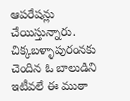ఆపరేషన్లు చేయిస్తున్నారు. చిక్కబళ్ళాపురంనకు చెందిన ఓ బాలుడిని ఇటీవలే ఈ ముఠా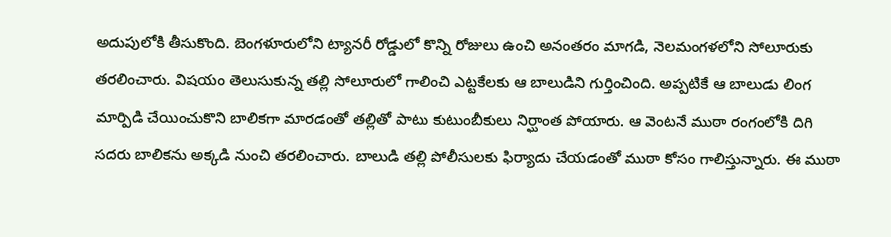అదుపులోకి తీసుకొంది. బెంగళూరులోని ట్యానరీ రోడ్డులో కొన్ని రోజులు ఉంచి అనంతరం మాగడి, నెలమంగళలోని సోలూరుకు తరలించారు. విషయం తెలుసుకున్న తల్లి సోలూరులో గాలించి ఎట్టకేలకు ఆ బాలుడిని గుర్తించింది. అప్పటికే ఆ బాలుడు లింగ మార్పిడి చేయించుకొని బాలికగా మారడంతో తల్లితో పాటు కుటుంబీకులు నిర్ఘాంత పోయారు. ఆ వెంటనే ముఠా రంగంలోకి దిగి సదరు బాలికను అక్కడి నుంచి తరలించారు. బాలుడి తల్లి పోలీసులకు ఫిర్యాదు చేయడంతో ముఠా కోసం గాలిస్తున్నారు. ఈ ముఠా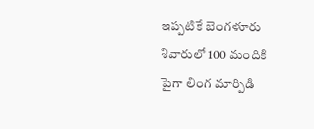ఇప్పటికే బెంగళూరు శివారులో 100 మందికి పైగా లింగ మార్పిడి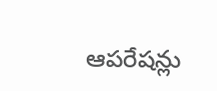ఆపరేషన్లు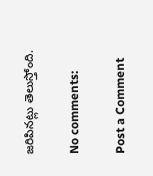జరిపినట్లు తెలుస్తోంది.

No comments:

Post a Comment